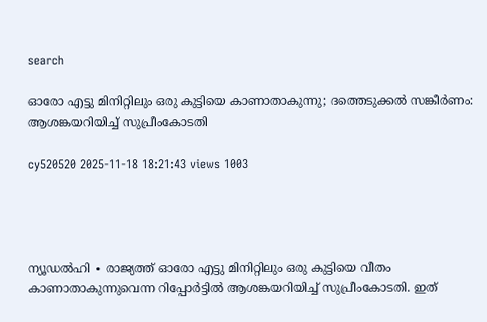search

ഓരോ എട്ടു മിനിറ്റിലും ഒരു കുട്ടിയെ കാണാതാകുന്നു; ദത്തെടുക്കൽ സങ്കീർണം: ആശങ്കയറിയിച്ച് സുപ്രീംകോടതി

cy520520 2025-11-18 18:21:43 views 1003




ന്യൂഡൽഹി ∙ രാജ്യത്ത് ഓരോ എട്ടു മിനിറ്റിലും ഒരു കുട്ടിയെ വീതം കാണാതാകുന്നുവെന്ന റിപ്പോർട്ടിൽ ആശങ്കയറിയിച്ച് സുപ്രീംകോടതി. ഇത്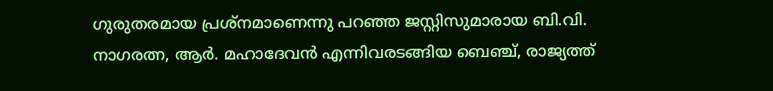ഗുരുതരമായ പ്രശ്നമാണെന്നു പറഞ്ഞ ജസ്റ്റിസുമാരായ ബി.വി. നാഗരത്ന, ആർ. മഹാദേവൻ എന്നിവരടങ്ങിയ ബെഞ്ച്, രാജ്യത്ത്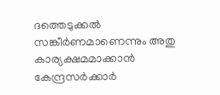ദത്തെടുക്കൽ  സങ്കീർണമാണെന്നും അതു കാര്യക്ഷമമാക്കാൻ കേന്ദ്രസർക്കാർ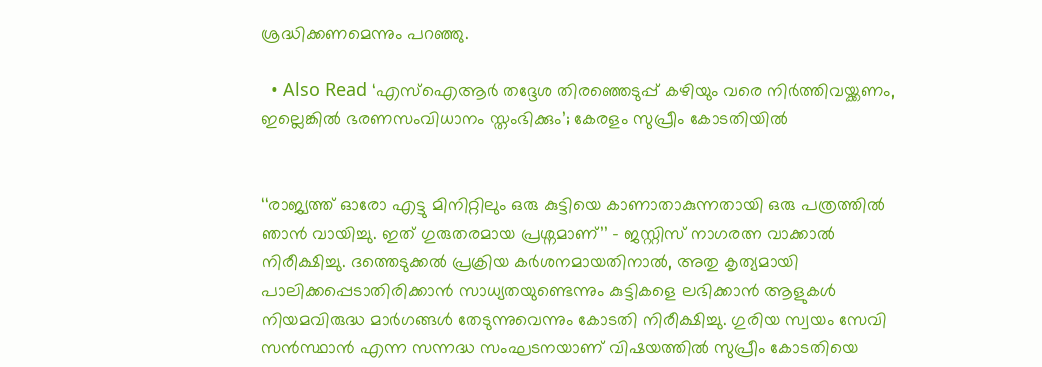ശ്രദ്ധിക്കണമെന്നും പറഞ്ഞു.

  • Also Read ‘എസ്ഐആർ തദ്ദേശ തിരഞ്ഞെടുപ്പ് കഴിയും വരെ നിർത്തിവയ്ക്കണം, ഇല്ലെങ്കിൽ ഭരണസംവിധാനം സ്തംഭിക്കും’; കേരളം സുപ്രീം കോടതിയിൽ


‘‘രാജ്യത്ത് ഓരോ എട്ടു മിനിറ്റിലും ഒരു കുട്ടിയെ കാണാതാകുന്നതായി ഒരു പത്രത്തിൽ ഞാൻ വായിച്ചു. ഇത് ഗുരുതരമായ പ്രശ്നമാണ്’’ – ജസ്റ്റിസ് നാഗരത്ന വാക്കാൽ നിരീക്ഷിച്ചു. ദത്തെടുക്കൽ പ്രക്രിയ കർശനമായതിനാൽ, അതു കൃത്യമായി പാലിക്കപ്പെടാതിരിക്കാൻ സാധ്യതയുണ്ടെന്നും കുട്ടികളെ ലഭിക്കാൻ ആളുകൾ നിയമവിരുദ്ധ മാർഗങ്ങൾ തേടുന്നുവെന്നും കോടതി നിരീക്ഷിച്ചു. ഗുരിയ സ്വയം സേവി സൻസ്ഥാൻ എന്ന സന്നദ്ധ സംഘടനയാണ് വിഷയത്തിൽ സുപ്രീം കോടതിയെ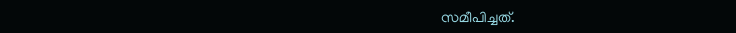സമീപിച്ചത്.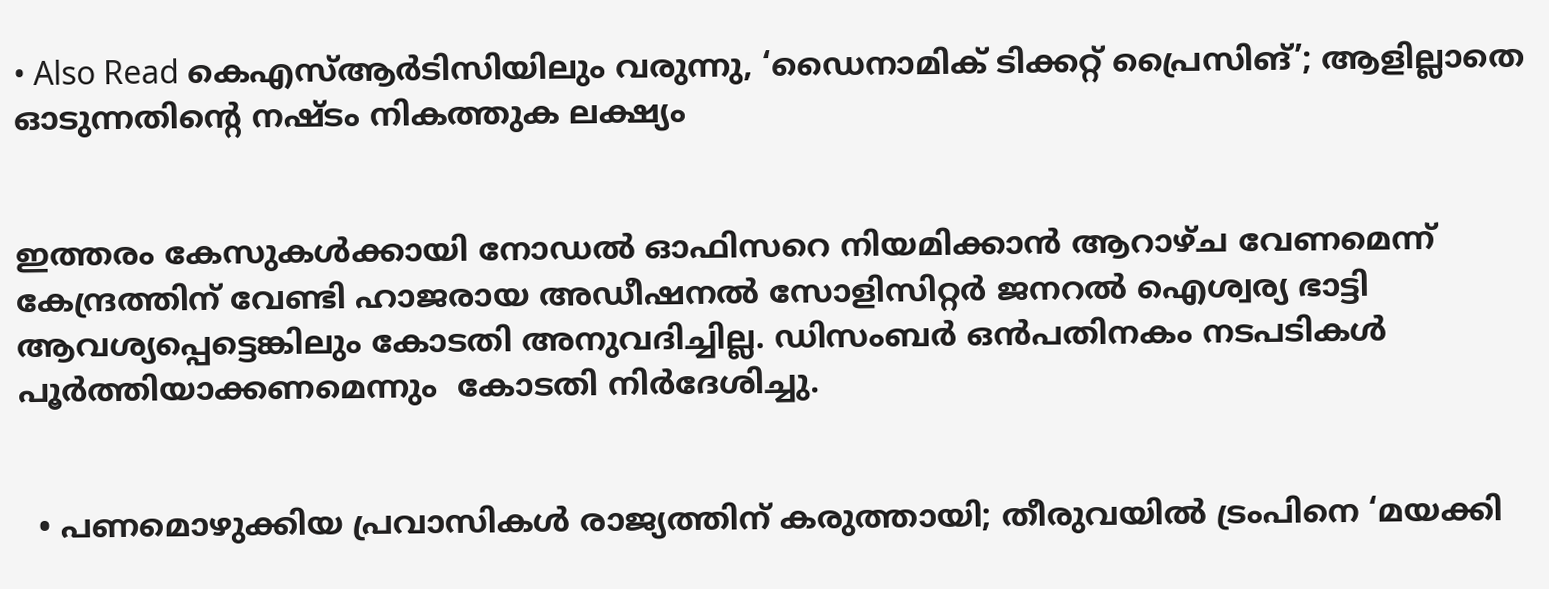• Also Read കെഎസ്ആർടിസിയിലും വരുന്നു, ‘ഡൈനാമിക് ടിക്കറ്റ് പ്രൈസിങ്’; ആളില്ലാതെ ഓടുന്നതിന്റെ നഷ്ടം നികത്തുക ലക്ഷ്യം


ഇത്തരം കേസുകൾക്കായി നോഡൽ ഓഫിസറെ നിയമിക്കാൻ ആറാഴ്ച വേണമെന്ന് കേന്ദ്രത്തിന് വേണ്ടി ഹാജരായ അഡീഷനൽ സോളിസിറ്റർ ജനറൽ ഐശ്വര്യ ഭാട്ടി ആവശ്യപ്പെട്ടെങ്കിലും കോടതി അനുവദിച്ചില്ല. ഡിസംബർ ഒൻപതിനകം നടപടികൾ പൂർത്തിയാക്കണമെന്നും  കോടതി നിർദേശിച്ചു.


  • പണമൊഴുക്കിയ പ്രവാസികൾ രാജ്യത്തിന് കരുത്തായി; തീരുവയിൽ ട്രംപിനെ ‘മയക്കി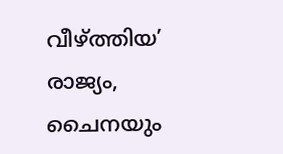വീഴ്‌ത്തിയ’ രാജ്യം, ചൈനയും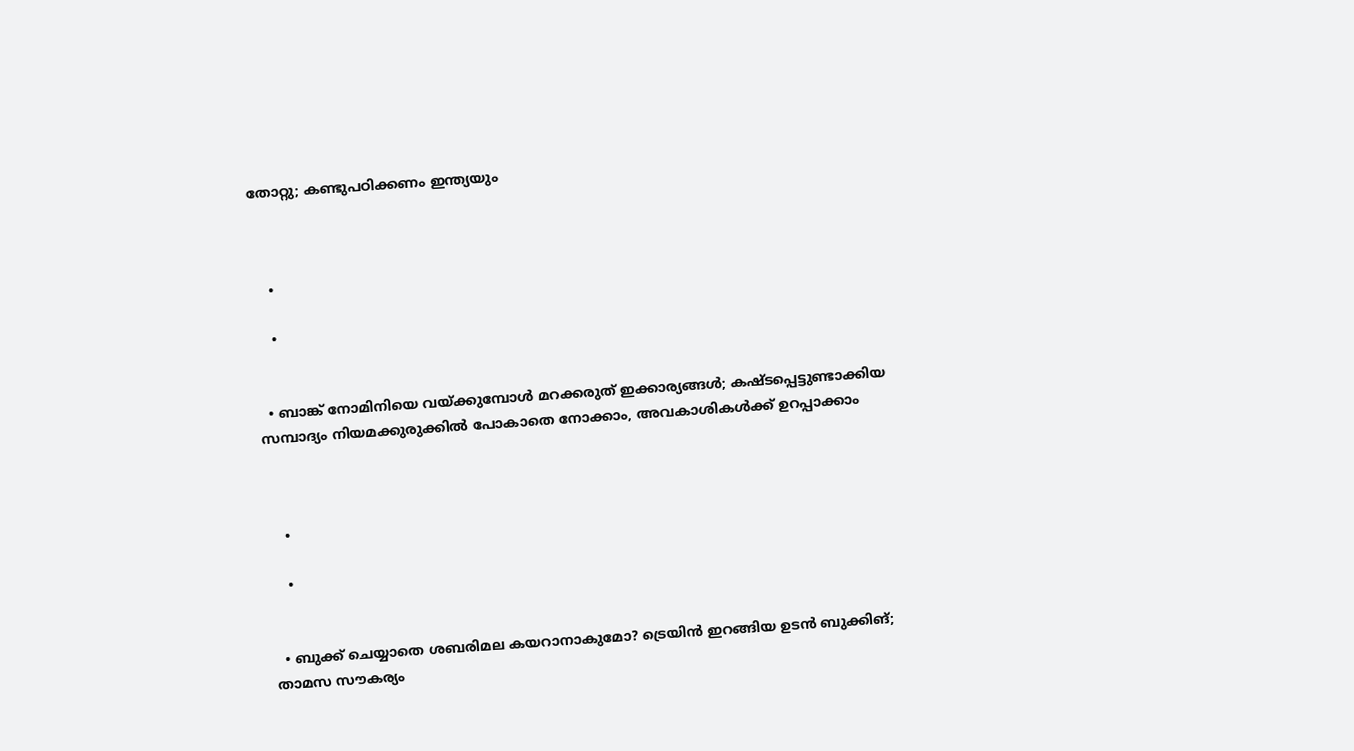തോറ്റു; കണ്ടുപഠിക്കണം ഇന്ത്യയും



    •

    •


  • ബാങ്ക് നോമിനിയെ വയ്ക്കുമ്പോൾ മറക്കരുത് ഇക്കാര്യങ്ങൾ; കഷ്ടപ്പെട്ടുണ്ടാക്കിയ സമ്പാദ്യം നിയമക്കുരുക്കിൽ പോകാതെ നോക്കാം, അവകാശികൾക്ക് ഉറപ്പാക്കാം



    •

    •


  • ബുക്ക് ചെയ്യാതെ ശബരിമല കയറാനാകുമോ? ട്രെയിൻ ഇറങ്ങിയ ഉടൻ ബുക്കിങ്; താമസ സൗകര്യം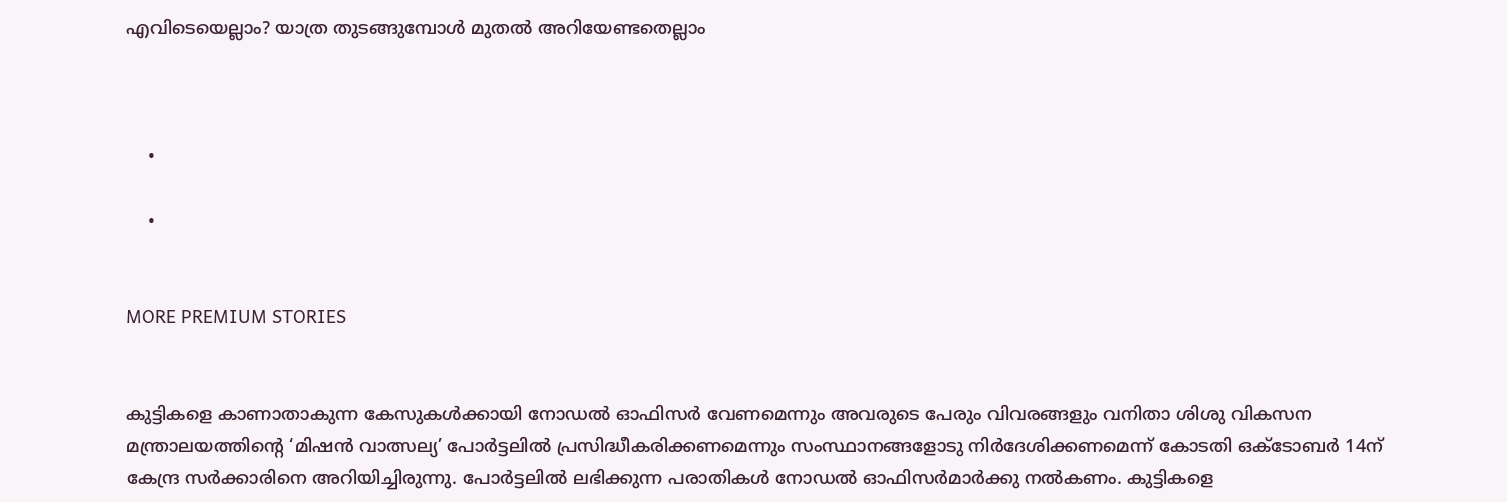എവിടെയെല്ലാം? യാത്ര തുടങ്ങുമ്പോൾ മുതൽ അറിയേണ്ടതെല്ലാം



    •

    •


MORE PREMIUM STORIES


കുട്ടികളെ കാണാതാകുന്ന കേസുകൾക്കായി നോഡൽ ഓഫിസർ വേണമെന്നും അവരുടെ പേരും വിവരങ്ങളും വനിതാ ശിശു വികസന മന്ത്രാലയത്തിന്റെ ‘മിഷൻ വാത്സല്യ’ പോർട്ടലിൽ പ്രസിദ്ധീകരിക്കണമെന്നും സംസ്ഥാനങ്ങളോടു നിർദേശിക്കണമെന്ന് കോടതി ഒക്ടോബർ 14ന് കേന്ദ്ര സർക്കാരിനെ അറിയിച്ചിരുന്നു. പോർട്ടലിൽ ലഭിക്കുന്ന പരാതികൾ നോഡൽ ഓഫിസർമാർക്കു നൽകണം. കുട്ടികളെ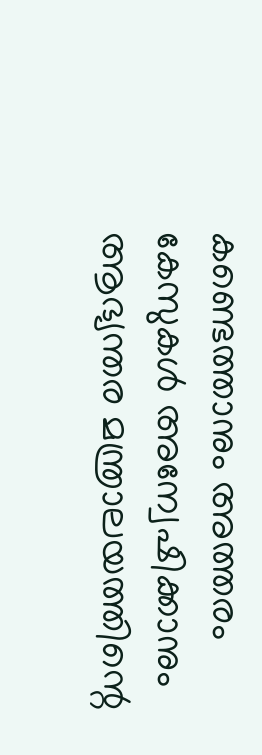കണ്ടെത്താനും അത്തരം കേസുകൾ അന്വേഷിക്കാനും ആഭ്യന്തര മന്ത്രാലയത്തിന്റെ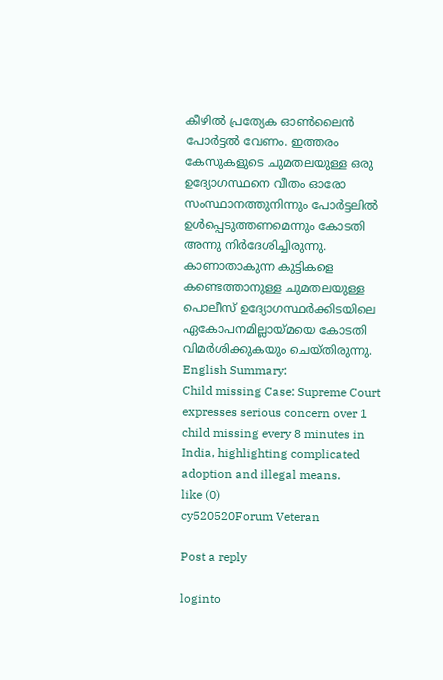കീഴിൽ പ്രത്യേക ഓൺലൈൻ പോർട്ടൽ വേണം. ഇത്തരം കേസുകളുടെ ചുമതലയുള്ള ഒരു ഉദ്യോഗസ്ഥനെ വീതം ഓരോ സംസ്ഥാനത്തുനിന്നും പോർട്ടലിൽ ഉൾപ്പെടുത്തണമെന്നും കോടതി അന്നു നിർദേശിച്ചിരുന്നു. കാണാതാകുന്ന കുട്ടികളെ കണ്ടെത്താനുള്ള ചുമതലയുള്ള പൊലീസ് ഉദ്യോഗസ്ഥർക്കിടയിലെ ഏകോപനമില്ലായ്മയെ ക‌ോടതി വിമർശിക്കുകയും ചെയ്തിരുന്നു. English Summary:
Child missing Case: Supreme Court expresses serious concern over 1 child missing every 8 minutes in India, highlighting complicated adoption and illegal means.
like (0)
cy520520Forum Veteran

Post a reply

loginto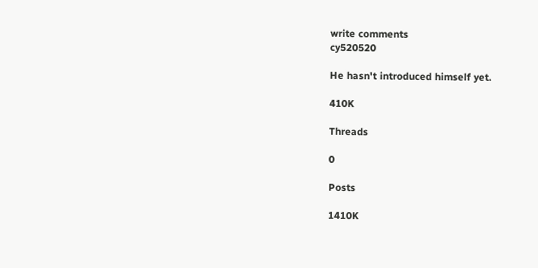write comments
cy520520

He hasn't introduced himself yet.

410K

Threads

0

Posts

1410K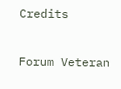Credits

Forum Veteran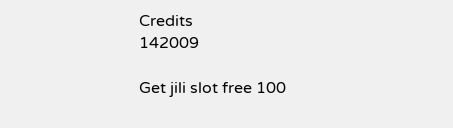Credits
142009

Get jili slot free 100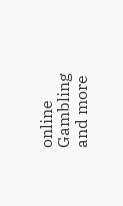online Gambling and more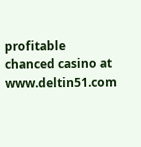profitable chanced casino at www.deltin51.com